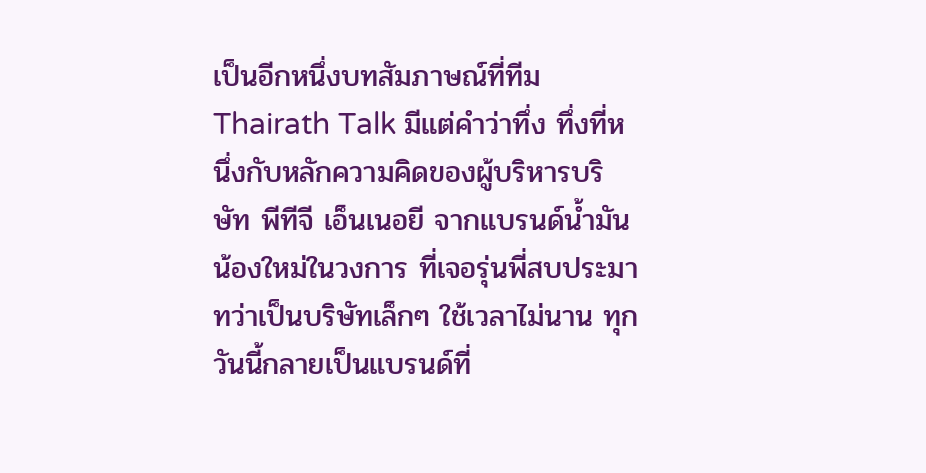เป็นอีกหนึ่งบทสัมภาษณ์ที่ทีม Thairath Talk มีแต่คำว่าทึ่ง ทึ่งที่หนึ่งกับหลักความคิดของผู้บริหารบริษัท พีทีจี เอ็นเนอยี จากแบรนด์น้ำมันน้องใหม่ในวงการ ที่เจอรุ่นพี่สบประมาทว่าเป็นบริษัทเล็กๆ ใช้เวลาไม่นาน ทุกวันนี้กลายเป็นแบรนด์ที่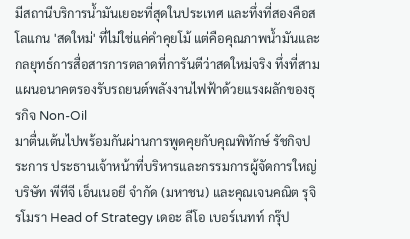มีสถานีบริการน้ำมันเยอะที่สุดในประเทศ และทึ่งที่สองคือสโลแกน 'สดใหม่' ที่ไม่ใช่แค่คำคุยโม้ แต่คือคุณภาพน้ำมันและกลยุทธ์การสื่อสารการตลาดที่การันตีว่าสดใหม่จริง ทึ่งที่สาม แผนอนาคตรองรับรถยนต์พลังงานไฟฟ้าด้วยแรงผลักของธุรกิจ Non-Oil
มาตื่นเต้นไปพร้อมกันผ่านการพูดคุยกับคุณพิทักษ์ รัชกิจประการ ประธานเจ้าหน้าที่บริหารและกรรมการผู้จัดการใหญ่ บริษัท พีทีจี เอ็นเนอยี จำกัด (มหาชน) และคุณเจนคณิต รุจิรโมรา Head of Strategy เดอะ ลีโอ เบอร์เนทท์ กรุ๊ป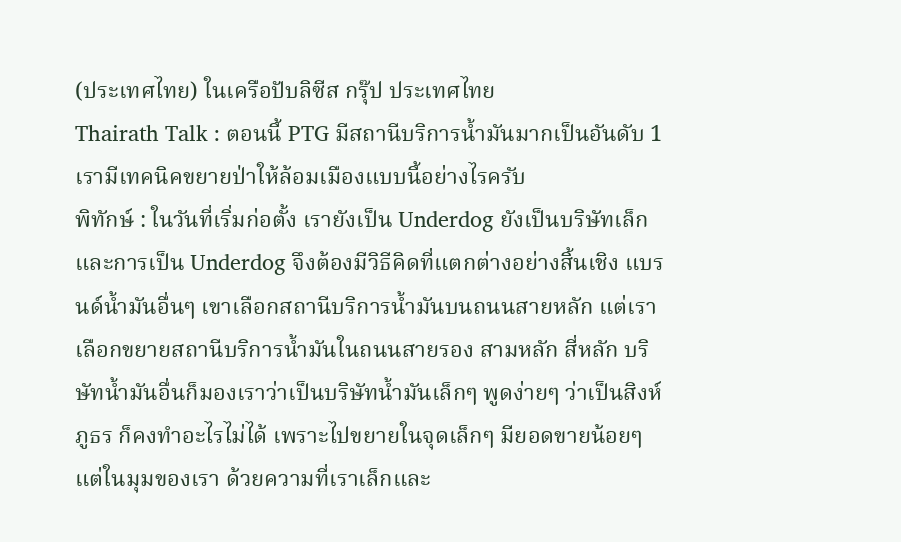(ประเทศไทย) ในเครือปับลิซีส กรุ๊ป ประเทศไทย
Thairath Talk : ตอนนี้ PTG มีสถานีบริการน้ำมันมากเป็นอันดับ 1 เรามีเทคนิคขยายป่าให้ล้อมเมืองแบบนี้อย่างไรครับ
พิทักษ์ : ในวันที่เริ่มก่อตั้ง เรายังเป็น Underdog ยังเป็นบริษัทเล็ก และการเป็น Underdog จึงต้องมีวิธีคิดที่แตกต่างอย่างสิ้นเชิง แบรนด์น้ำมันอื่นๆ เขาเลือกสถานีบริการน้ำมันบนถนนสายหลัก แต่เราเลือกขยายสถานีบริการน้ำมันในถนนสายรอง สามหลัก สี่หลัก บริษัทน้ำมันอื่นก็มองเราว่าเป็นบริษัทน้ำมันเล็กๆ พูดง่ายๆ ว่าเป็นสิงห์ภูธร ก็คงทำอะไรไม่ได้ เพราะไปขยายในจุดเล็กๆ มียอดขายน้อยๆ
แต่ในมุมของเรา ด้วยความที่เราเล็กและ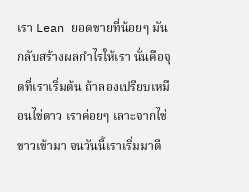เรา Lean ยอดขายที่น้อยๆ มันกลับสร้างผลกำไรให้เรา นั่นคือจุดที่เราเริ่มต้น ถ้าลองเปรียบเหมือนไข่ดาว เราค่อยๆ เลาะจากไข่ขาวเข้ามา จนวันนี้เราเริ่มมาตี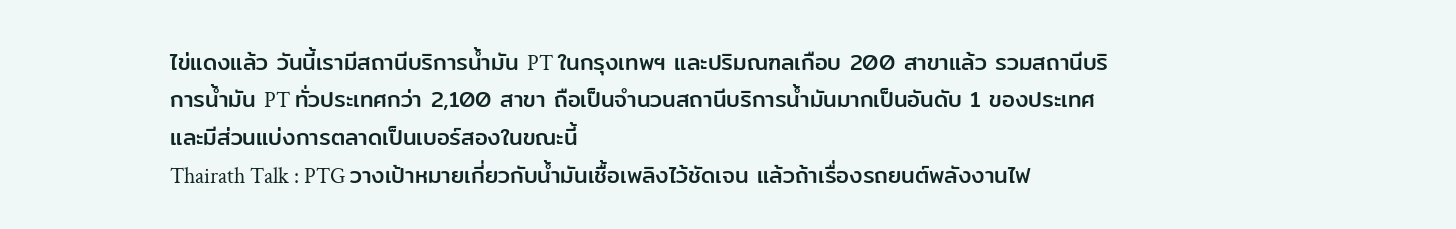ไข่แดงแล้ว วันนี้เรามีสถานีบริการน้ำมัน PT ในกรุงเทพฯ และปริมณฑลเกือบ 200 สาขาแล้ว รวมสถานีบริการน้ำมัน PT ทั่วประเทศกว่า 2,100 สาขา ถือเป็นจำนวนสถานีบริการน้ำมันมากเป็นอันดับ 1 ของประเทศ และมีส่วนแบ่งการตลาดเป็นเบอร์สองในขณะนี้
Thairath Talk : PTG วางเป้าหมายเกี่ยวกับน้ำมันเชื้อเพลิงไว้ชัดเจน แล้วถ้าเรื่องรถยนต์พลังงานไฟ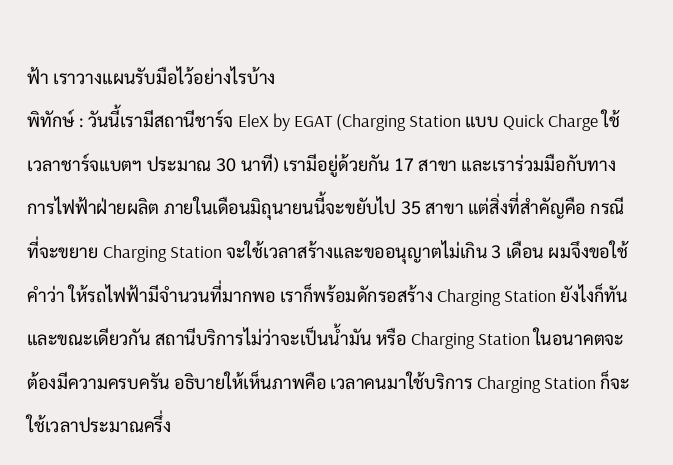ฟ้า เราวางแผนรับมือไว้อย่างไรบ้าง
พิทักษ์ : วันนี้เรามีสถานีชาร์จ EleX by EGAT (Charging Station แบบ Quick Charge ใช้เวลาชาร์จแบตฯ ประมาณ 30 นาที) เรามีอยู่ด้วยกัน 17 สาขา และเราร่วมมือกับทางการไฟฟ้าฝ่ายผลิต ภายในเดือนมิถุนายนนี้จะขยับไป 35 สาขา แต่สิ่งที่สำคัญคือ กรณีที่จะขยาย Charging Station จะใช้เวลาสร้างและขออนุญาตไม่เกิน 3 เดือน ผมจึงขอใช้คำว่า ให้รถไฟฟ้ามีจำนวนที่มากพอ เราก็พร้อมดักรอสร้าง Charging Station ยังไงก็ทัน
และขณะเดียวกัน สถานีบริการไม่ว่าจะเป็นน้ำมัน หรือ Charging Station ในอนาคตจะต้องมีความครบครัน อธิบายให้เห็นภาพคือ เวลาคนมาใช้บริการ Charging Station ก็จะใช้เวลาประมาณครึ่ง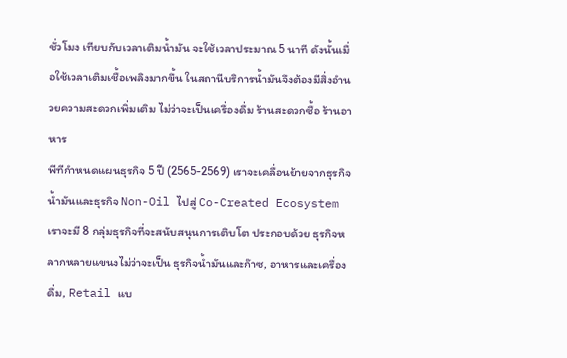ชั่วโมง เทียบกับเวลาเติมน้ำมัน จะใช้เวลาประมาณ 5 นาที ดังนั้นเมื่อใช้เวลาเติมเชื้อเพลิงมากขึ้น ในสถานีบริการน้ำมันจึงต้องมีสิ่งอำนวยความสะดวกเพิ่มเติม ไม่ว่าจะเป็นเครื่องดื่ม ร้านสะดวกซื้อ ร้านอาหาร
พีทีกำหนดแผนธุรกิจ 5 ปี (2565-2569) เราจะเคลื่อนย้ายจากธุรกิจน้ำมันและธุรกิจ Non-Oil ไปสู่ Co-Created Ecosystem เราจะมี 8 กลุ่มธุรกิจที่จะสนับสนุนการเติบโต ประกอบด้วย ธุรกิจหลากหลายแขนงไม่ว่าจะเป็น ธุรกิจน้ำมันและก๊าซ, อาหารและเครื่องดื่ม, Retail แบ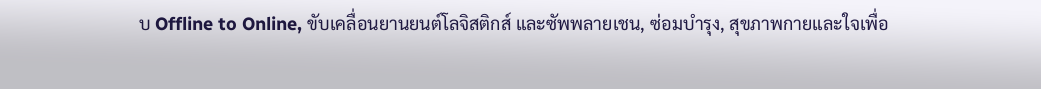บ Offline to Online, ขับเคลื่อนยานยนต์โลจิสติกส์ และซัพพลายเชน, ซ่อมบำรุง, สุขภาพกายและใจเพื่อ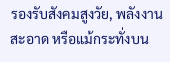รองรับสังคมสูงวัย, พลังงานสะอาด หรือแม้กระทั่งบน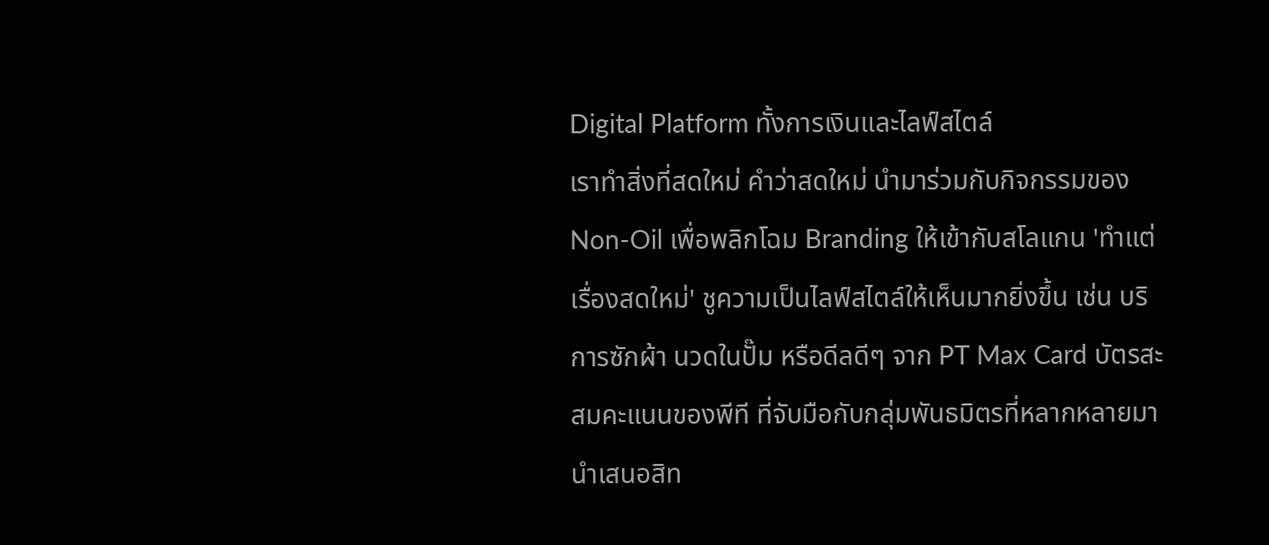Digital Platform ทั้งการเงินและไลฟ์สไตล์
เราทำสิ่งที่สดใหม่ คำว่าสดใหม่ นำมาร่วมกับกิจกรรมของ Non-Oil เพื่อพลิกโฉม Branding ให้เข้ากับสโลแกน 'ทำแต่เรื่องสดใหม่' ชูความเป็นไลฟ์สไตล์ให้เห็นมากยิ่งขึ้น เช่น บริการซักผ้า นวดในปั๊ม หรือดีลดีๆ จาก PT Max Card บัตรสะสมคะแนนของพีที ที่จับมือกับกลุ่มพันธมิตรที่หลากหลายมานำเสนอสิท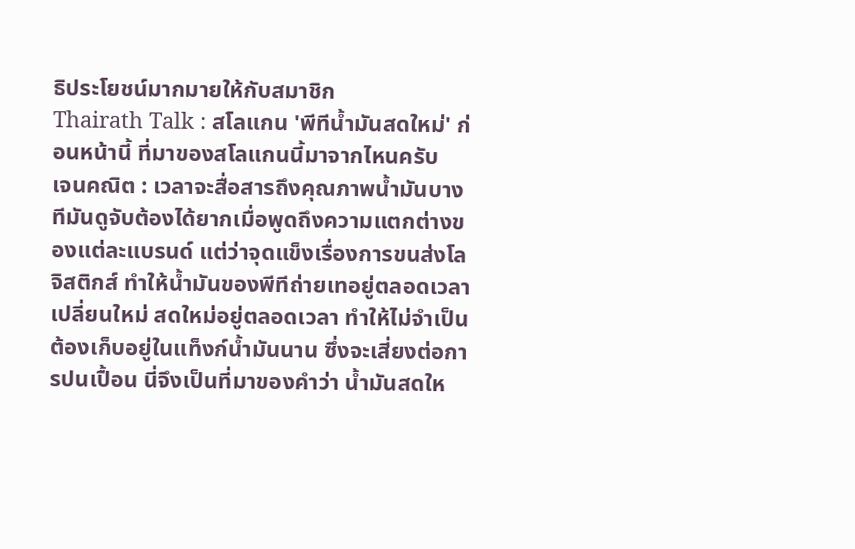ธิประโยชน์มากมายให้กับสมาชิก
Thairath Talk : สโลแกน 'พีทีน้ำมันสดใหม่' ก่อนหน้านี้ ที่มาของสโลแกนนี้มาจากไหนครับ
เจนคณิต : เวลาจะสื่อสารถึงคุณภาพน้ำมันบางทีมันดูจับต้องได้ยากเมื่อพูดถึงความแตกต่างของแต่ละแบรนด์ แต่ว่าจุดแข็งเรื่องการขนส่งโลจิสติกส์ ทำให้น้ำมันของพีทีถ่ายเทอยู่ตลอดเวลา เปลี่ยนใหม่ สดใหม่อยู่ตลอดเวลา ทำให้ไม่จำเป็นต้องเก็บอยู่ในแท็งก์น้ำมันนาน ซึ่งจะเสี่ยงต่อการปนเปื้อน นี่จึงเป็นที่มาของคำว่า น้ำมันสดให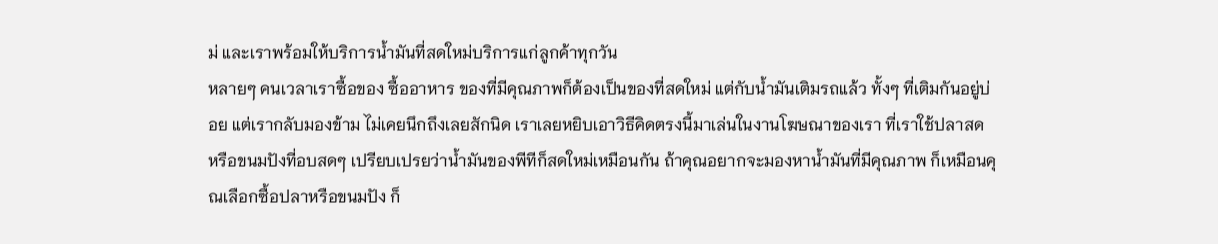ม่ และเราพร้อมให้บริการน้ำมันที่สดใหม่บริการแก่ลูกค้าทุกวัน
หลายๆ คนเวลาเราซื้อของ ซื้ออาหาร ของที่มีคุณภาพก็ต้องเป็นของที่สดใหม่ แต่กับน้ำมันเติมรถแล้ว ทั้งๆ ที่เติมกันอยู่บ่อย แต่เรากลับมองข้าม ไม่เคยนึกถึงเลยสักนิด เราเลยหยิบเอาวิธีคิดตรงนี้มาเล่นในงานโฆษณาของเรา ที่เราใช้ปลาสด หรือขนมปังที่อบสดๆ เปรียบเปรยว่าน้ำมันของพีทีก็สดใหม่เหมือนกัน ถ้าคุณอยากจะมองหาน้ำมันที่มีคุณภาพ ก็เหมือนคุณเลือกซื้อปลาหรือขนมปัง ก็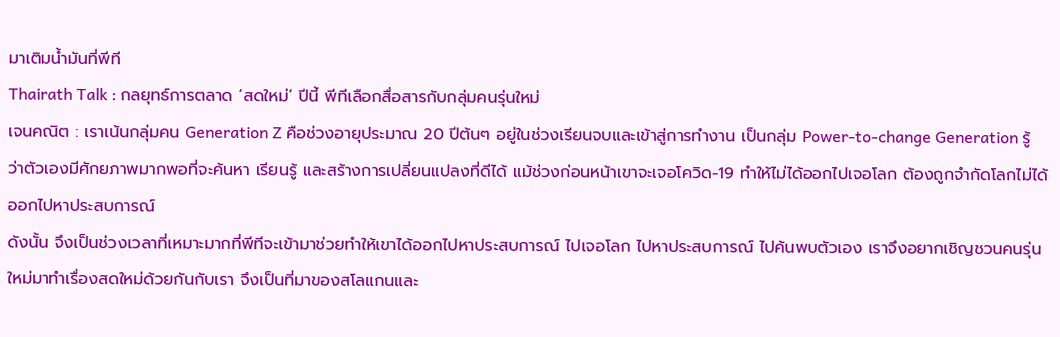มาเติมน้ำมันที่พีที
Thairath Talk : กลยุทธ์การตลาด ‘สดใหม่’ ปีนี้ พีทีเลือกสื่อสารกับกลุ่มคนรุ่นใหม่
เจนคณิต : เราเน้นกลุ่มคน Generation Z คือช่วงอายุประมาณ 20 ปีต้นๆ อยู่ในช่วงเรียนจบและเข้าสู่การทำงาน เป็นกลุ่ม Power-to-change Generation รู้ว่าตัวเองมีศักยภาพมากพอที่จะค้นหา เรียนรู้ และสร้างการเปลี่ยนแปลงที่ดีได้ แม้ช่วงก่อนหน้าเขาจะเจอโควิด-19 ทำให้ไม่ได้ออกไปเจอโลก ต้องถูกจำกัดโลกไม่ได้ออกไปหาประสบการณ์
ดังนั้น จึงเป็นช่วงเวลาที่เหมาะมากที่พีทีจะเข้ามาช่วยทำให้เขาได้ออกไปหาประสบการณ์ ไปเจอโลก ไปหาประสบการณ์ ไปค้นพบตัวเอง เราจึงอยากเชิญชวนคนรุ่นใหม่มาทำเรื่องสดใหม่ด้วยกันกับเรา จึงเป็นที่มาของสโลแกนและ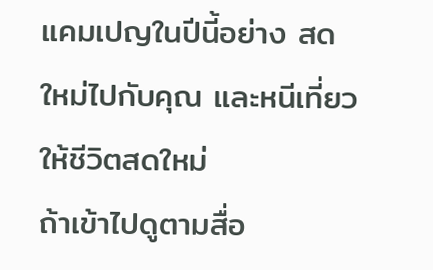แคมเปญในปีนี้อย่าง สดใหม่ไปกับคุณ และหนีเที่ยวให้ชีวิตสดใหม่
ถ้าเข้าไปดูตามสื่อ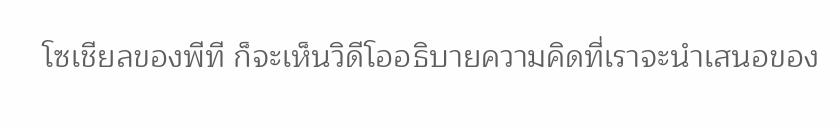โซเชียลของพีที ก็จะเห็นวิดีโออธิบายความคิดที่เราจะนำเสนอของ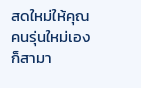สดใหม่ให้คุณ คนรุ่นใหม่เองก็สามา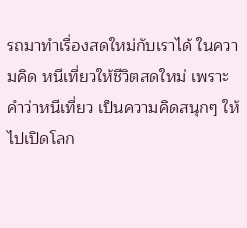รถมาทำเรื่องสดใหม่กับเราได้ ในความคิด หนีเที่ยวให้ชีวิตสดใหม่ เพราะคำว่าหนีเที่ยว เป็นความคิดสนุกๆ ให้ไปเปิดโลก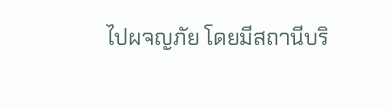ไปผจญภัย โดยมีสถานีบริ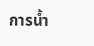การน้ำ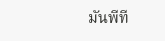มันพีที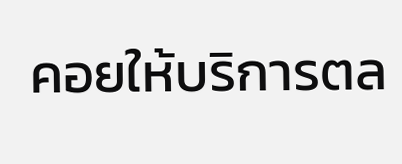คอยให้บริการตล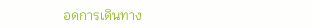อดการเดินทาง